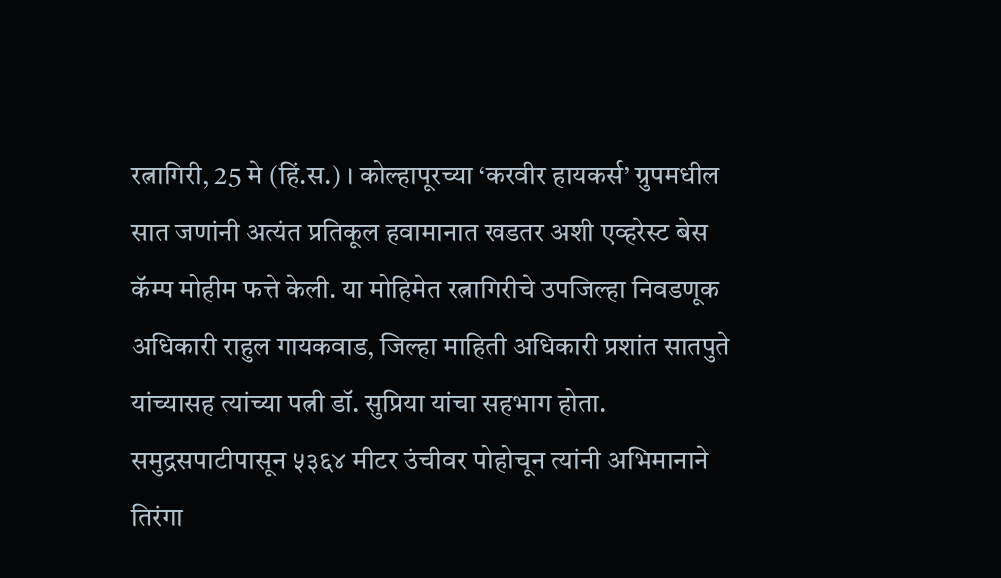रत्नागिरी, 25 मे (हिं.स.) । कोल्हापूरच्या ‘करवीर हायकर्स’ ग्रुपमधील सात जणांनी अत्यंत प्रतिकूल हवामानात खडतर अशी एव्हरेस्ट बेस कॅम्प मोहीम फत्ते केली. या मोहिमेत रत्नागिरीचे उपजिल्हा निवडणूक अधिकारी राहुल गायकवाड, जिल्हा माहिती अधिकारी प्रशांत सातपुते यांच्यासह त्यांच्या पत्नी डॉ. सुप्रिया यांचा सहभाग होता.
समुद्रसपाटीपासून ५३६४ मीटर उंचीवर पोहोचून त्यांनी अभिमानाने तिरंगा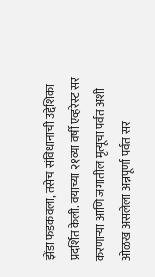झेंडा फडकवला, तसेच संविधानाची उद्देशिका प्रदर्शित केली. वयाच्या २१व्या वर्षी एव्हरेस्ट सर करणाऱ्या आणि जगातील मृत्यूचा पर्वत अशी ओळख असलेला अन्नपूर्णा पर्वत सर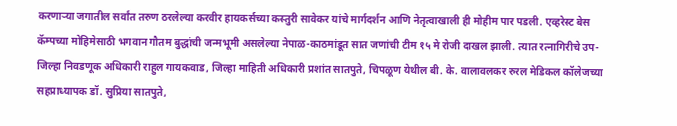करणाऱ्या जगातील सर्वांत तरुण ठरलेल्या करवीर हायकर्सच्या कस्तुरी सावेकर यांचे मार्गदर्शन आणि नेतृत्वाखाली ही मोहीम पार पडली. एव्हरेस्ट बेस कॅम्पच्या मोहिमेसाठी भगवान गौतम बुद्धांची जन्मभूमी असलेल्या नेपाळ-काठमांडूत सात जणांची टीम १५ मे रोजी दाखल झाली. त्यात रत्नागिरीचे उप-जिल्हा निवडणूक अधिकारी राहुल गायकवाड, जिल्हा माहिती अधिकारी प्रशांत सातपुते, चिपळूण येथील बी. के. वालावलकर रुरल मेडिकल कॉलेजच्या सहप्राध्यापक डॉ. सुप्रिया सातपुते,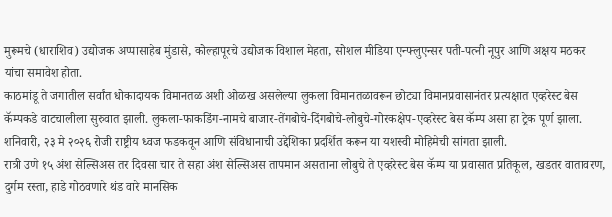मुरूमचे (धाराशिव) उद्योजक अप्पासाहेब मुंडासे, कोल्हापूरचे उद्योजक विशाल मेहता, सोशल मीडिया एन्फ्लुएन्सर पती-पत्नी नूपुर आणि अक्षय मठकर यांचा समावेश होता.
काठमांडू ते जगातील सर्वांत धोकादायक विमानतळ अशी ओळख असलेल्या लुकला विमानतळावरून छोट्या विमानप्रवासानंतर प्रत्यक्षात एव्हरेस्ट बेस कॅम्पकडे वाटचालीला सुरुवात झाली. लुकला-फाकडिंग-नामचे बाजार-तेंगबोचे-दिंगबोचे-लोबुचे-गोरकक्षेप-एव्हरेस्ट बेस कॅम्प असा हा ट्रेक पूर्ण झाला. शनिवारी, २३ मे २०२६ रोजी राष्ट्रीय ध्वज फडकवून आणि संविधानाची उद्देशिका प्रदर्शित करून या यशस्वी मोहिमेची सांगता झाली.
रात्री उणे १५ अंश सेल्सिअस तर दिवसा चार ते सहा अंश सेल्सिअस तापमान असताना लोबुचे ते एव्हरेस्ट बेस कॅम्प या प्रवासात प्रतिकूल, खडतर वातावरण, दुर्गम रस्ता, हाडे गोठवणारे थंड वारे मानसिक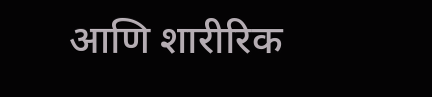आणि शारीरिक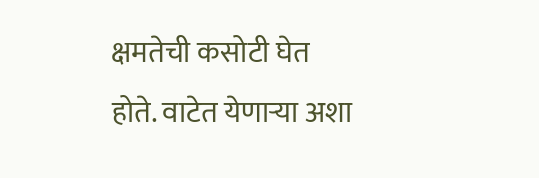क्षमतेची कसोटी घेत होते. वाटेत येणाऱ्या अशा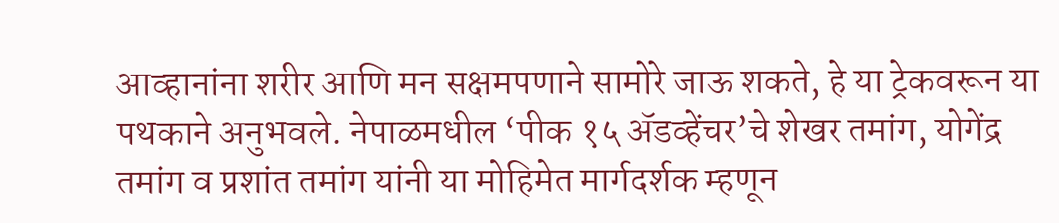आव्हानांना शरीर आणि मन सक्षमपणाने सामोरे जाऊ शकते, हे या ट्रेकवरून या पथकाने अनुभवले. नेपाळमधील ‘पीक १५ ॲडव्हेंचर’चे शेखर तमांग, योगेंद्र तमांग व प्रशांत तमांग यांनी या मोहिमेत मार्गदर्शक म्हणून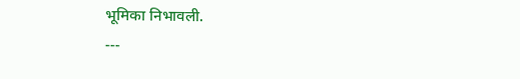भूमिका निभावली.
---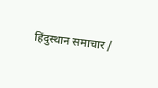हिंदुस्थान समाचार /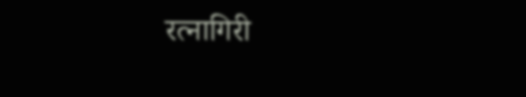रत्नागिरी